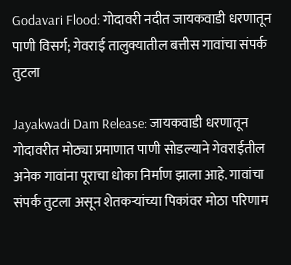Godavari Flood: गोदावरी नदीत जायकवाडी धरणातून पाणी विसर्ग; गेवराई तालुक्यातील बत्तीस गावांचा संपर्क तुटला

Jayakwadi Dam Release: जायकवाडी धरणातून गोदावरीत मोठ्या प्रमाणात पाणी सोडल्याने गेवराईतील अनेक गावांना पूराचा धोका निर्माण झाला आहे. गावांचा संपर्क तुटला असून शेतकऱ्यांच्या पिकांवर मोठा परिणाम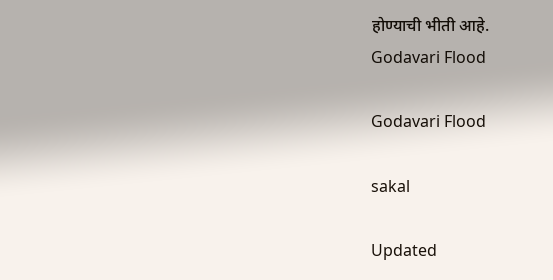होण्याची भीती आहे.
Godavari Flood

Godavari Flood

sakal

Updated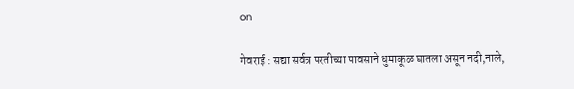on

गेवराई : सद्या सर्वत्र परतीच्या पावसाने धुमाकूळ घातला असून नदी,नाले,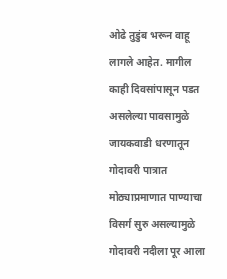ओढे तुडुंब भरून वाहू लागले आहेत. मागील काही दिवसांपासून पडत असलेल्या पावसामुळे जायकवाडी धरणातून गोदावरी पात्रात मोठ्याप्रमाणात पाण्याचा विसर्ग सुरु असल्यामुळे गोदावरी नदीला पूर आला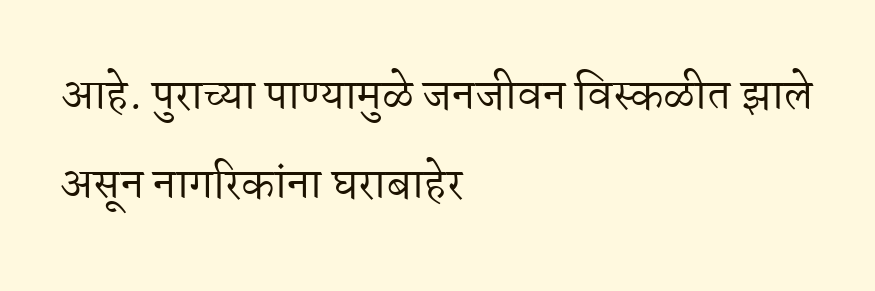आहे. पुराच्या पाण्यामुळे जनजीवन विस्कळीत झाले असून नागरिकांना घराबाहेर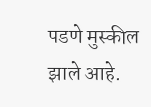पडणे मुस्कील झाले आहे.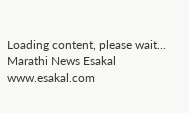Loading content, please wait...
Marathi News Esakal
www.esakal.com